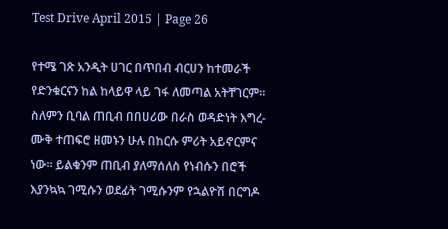Test Drive April 2015 | Page 26

የተሜ ገጽ አንዲት ሀገር በጥበብ ብርሀን ከተመራች የድንቁርናን ከል ከላይዋ ላይ ገፋ ለመጣል አትቸገርም፡፡ ስለምን ቢባል ጠቢብ በበሀሪው በራስ ወዳድነት እግረ-ሙቅ ተጠፍሮ ዘመኑን ሁሉ በከርሱ ምሪት አይኖርምና ነው፡፡ ይልቁንም ጠቢብ ያለማሰለስ የነብሱን በሮች እያንኳኳ ገሚሱን ወደፊት ገሚሱንም የኋልዮሽ በርግዶ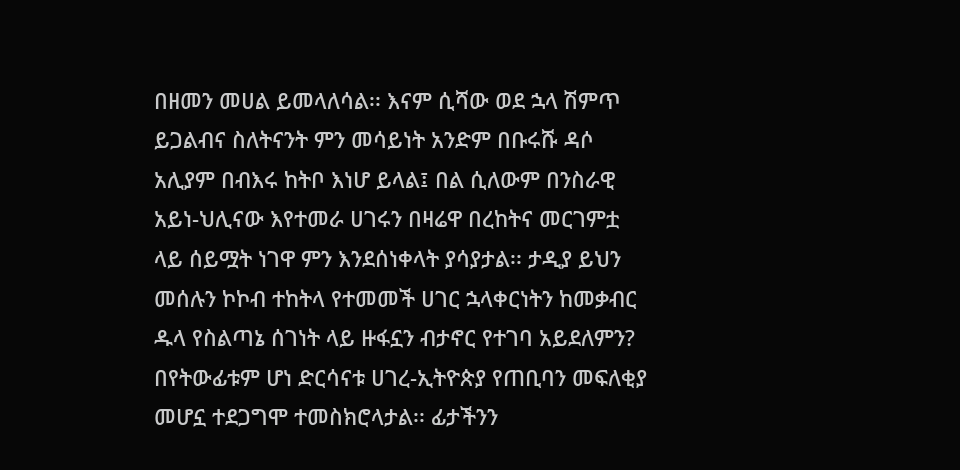በዘመን መሀል ይመላለሳል፡፡ እናም ሲሻው ወደ ኋላ ሽምጥ ይጋልብና ስለትናንት ምን መሳይነት አንድም በቡሩሹ ዳሶ አሊያም በብእሩ ከትቦ እነሆ ይላል፤ በል ሲለውም በንስራዊ አይነ-ህሊናው እየተመራ ሀገሩን በዛሬዋ በረከትና መርገምቷ ላይ ሰይሟት ነገዋ ምን እንደሰነቀላት ያሳያታል፡፡ ታዲያ ይህን መሰሉን ኮኮብ ተከትላ የተመመች ሀገር ኋላቀርነትን ከመቃብር ዱላ የስልጣኔ ሰገነት ላይ ዙፋኗን ብታኖር የተገባ አይደለምን? በየትውፊቱም ሆነ ድርሳናቱ ሀገረ-ኢትዮጵያ የጠቢባን መፍለቂያ መሆኗ ተደጋግሞ ተመስክሮላታል፡፡ ፊታችንን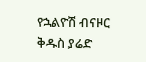የኋልዮሽ ብናዞር ቅዱስ ያሬድ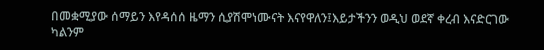በመቋሚያው ሰማይን እየዳሰሰ ዜማን ሲያሽሞነሙናት እናየዋለን፤እይታችንን ወዲህ ወደኛ ቀረብ እናድርገው ካልንም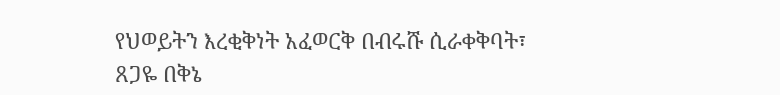የህወይትን እረቂቅነት አፈወርቅ በብሩሹ ሲራቀቅባት፣ ጸጋዬ በቅኔ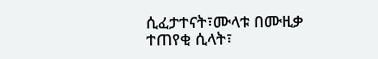ሲፈታተናት፣ሙላቱ በሙዚቃ ተጠየቂ ሲላት፣